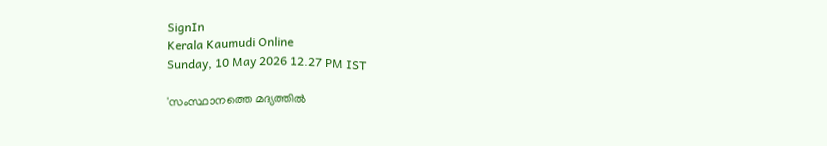SignIn
Kerala Kaumudi Online
Sunday, 10 May 2026 12.27 PM IST

'സംസ്ഥാനത്തെ മദ്യത്തിൽ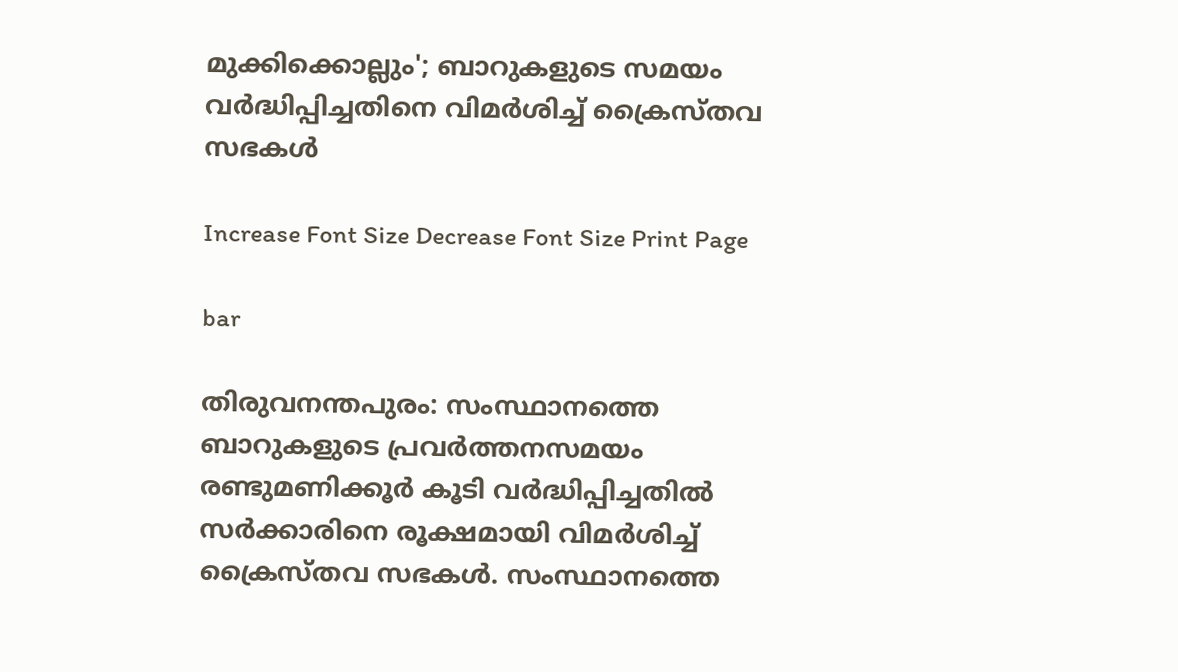മുക്കിക്കൊല്ലും'; ബാറുകളുടെ സമയം വർദ്ധിപ്പിച്ചതിനെ വിമർശിച്ച് ക്രൈസ്‌തവ സഭകൾ

Increase Font Size Decrease Font Size Print Page

bar

തിരുവനന്തപുരം: സംസ്ഥാനത്തെ ബാറുകളുടെ പ്രവർത്തനസമയം രണ്ടുമണിക്കൂർ കൂടി വർദ്ധിപ്പിച്ചതിൽ സർക്കാ‌രിനെ രൂക്ഷമായി വിമർശിച്ച് ക്രൈസ്‌തവ സഭകൾ. സംസ്ഥാനത്തെ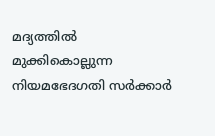മദ്യത്തില്‍ മുക്കികൊല്ലുന്ന നിയമഭേദഗതി സര്‍ക്കാര്‍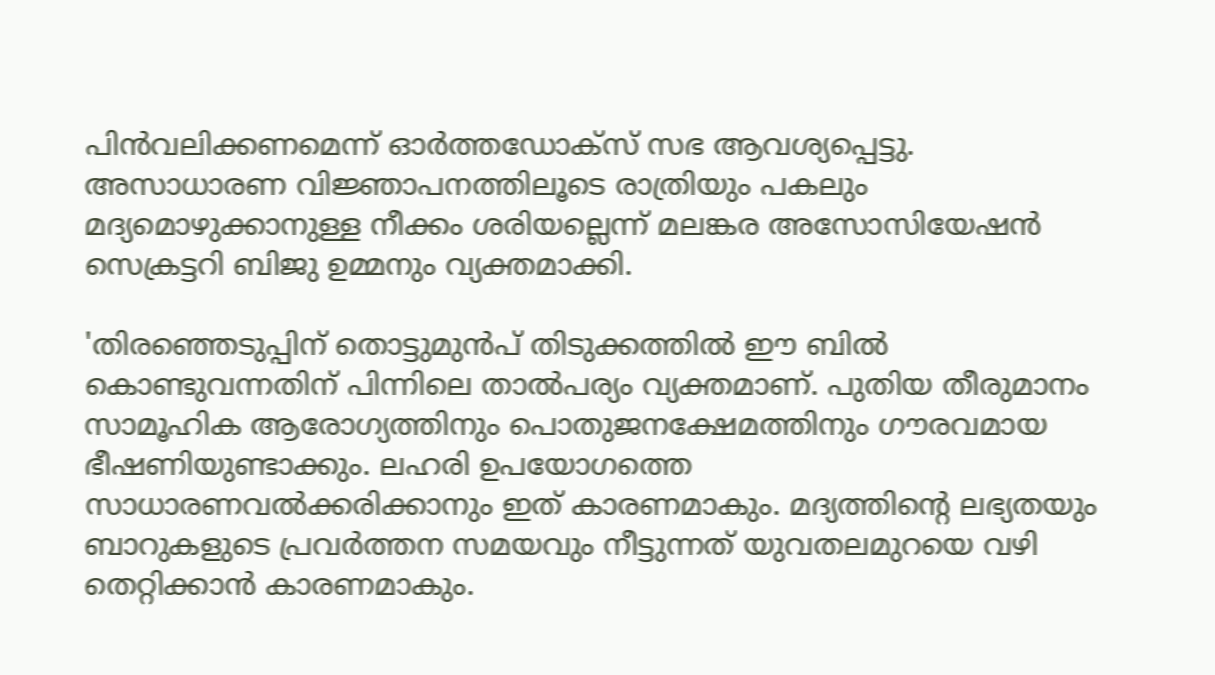പിന്‍വലിക്കണമെന്ന് ഓര്‍ത്തഡോക്‌സ് സഭ ആവശ്യപ്പെട്ടു. അസാധാരണ വിജ്ഞാപനത്തിലൂടെ രാത്രിയും പകലും മദ്യമൊഴുക്കാനുള്ള നീക്കം ശരിയല്ലെന്ന് മലങ്കര അസോസിയേഷന്‍ സെക്രട്ടറി ബിജു ഉമ്മനും വ്യക്തമാക്കി.

'തിരഞ്ഞെടുപ്പിന് തൊട്ടുമുന്‍പ് തിടുക്കത്തില്‍ ഈ ബില്‍ കൊണ്ടുവന്നതിന് പിന്നിലെ താല്‍പര്യം വ്യക്തമാണ്. പുതിയ തീരുമാനം സാമൂഹിക ആരോഗ്യത്തിനും പൊതുജനക്ഷേമത്തിനും ഗൗരവമായ ഭീഷണിയുണ്ടാക്കും. ലഹരി ഉപയോഗത്തെ സാധാരണവൽക്കരിക്കാനും ഇത് കാരണമാകും. മദ്യത്തിന്റെ ലഭ്യതയും ബാറുകളുടെ പ്രവര്‍ത്തന സമയവും നീട്ടുന്നത് യുവതലമുറയെ വഴി തെറ്റിക്കാന്‍ കാരണമാകും.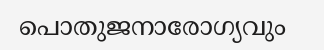പൊതുജനാരോഗ്യവും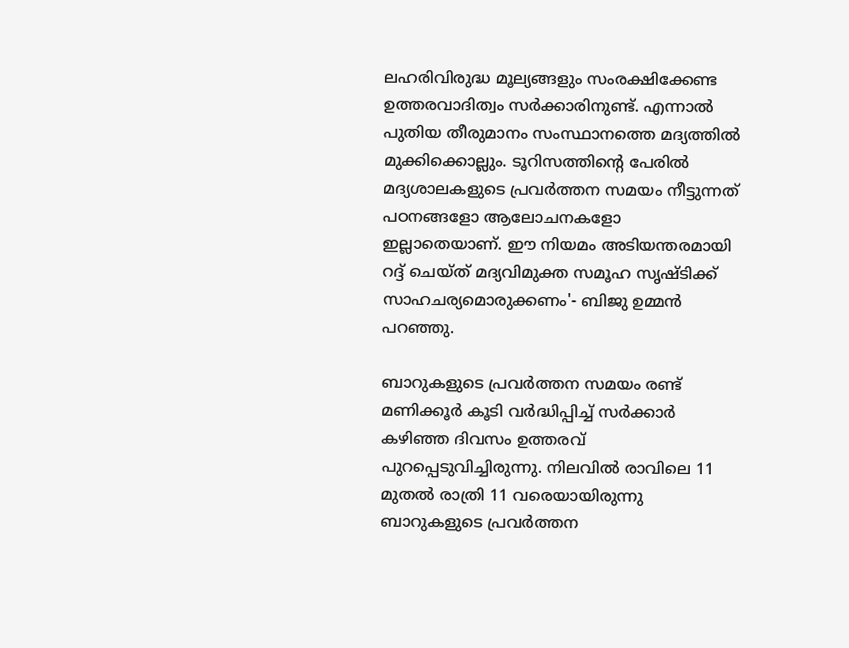ലഹരിവിരുദ്ധ മൂല്യങ്ങളും സംരക്ഷിക്കേണ്ട ഉത്തരവാദിത്വം സര്‍ക്കാരിനുണ്ട്. എന്നാല്‍ പുതിയ തീരുമാനം സംസ്ഥാനത്തെ മദ്യത്തില്‍ മുക്കിക്കൊല്ലും. ടൂറിസത്തിന്റെ പേരില്‍ മദ്യശാലകളുടെ പ്രവര്‍ത്തന സമയം നീട്ടുന്നത് പഠനങ്ങളോ ആലോചനകളോ ഇല്ലാതെയാണ്. ഈ നിയമം അടിയന്തരമായി റദ്ദ് ചെയ്ത് മദ്യവിമുക്ത സമൂഹ സൃഷ്ടിക്ക് സാഹചര്യമൊരുക്കണം'- ബിജു ഉമ്മൻ പറഞ്ഞു.

ബാറുകളുടെ പ്രവര്‍ത്തന സമയം രണ്ട് മണിക്കൂര്‍ കൂടി വര്‍ദ്ധിപ്പിച്ച് സര്‍ക്കാര്‍ കഴിഞ്ഞ ദിവസം ഉത്തരവ് പുറപ്പെടുവിച്ചിരുന്നു. നിലവില്‍ രാവിലെ 11 മുതല്‍ രാത്രി 11 വരെയായിരുന്നു ബാറുകളുടെ പ്രവര്‍ത്തന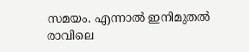സമയം. എന്നാല്‍ ഇനിമുതല്‍ രാവിലെ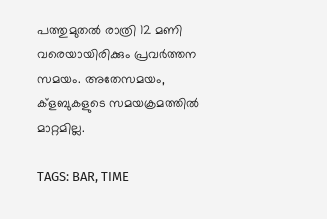പത്തുമുതല്‍ രാത്രി 12 മണി വരെയായിരിക്കും പ്രവര്‍ത്തന സമയം. അതേസമയം, ക്ളബുകളുടെ സമയക്രമത്തിൽ മാറ്റമില്ല.

TAGS: BAR, TIME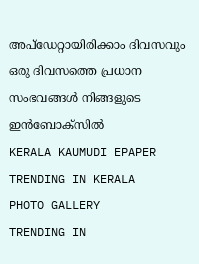അപ്ഡേറ്റായിരിക്കാം ദിവസവും
ഒരു ദിവസത്തെ പ്രധാന സംഭവങ്ങൾ നിങ്ങളുടെ ഇൻബോക്സിൽ
KERALA KAUMUDI EPAPER
TRENDING IN KERALA
PHOTO GALLERY
TRENDING IN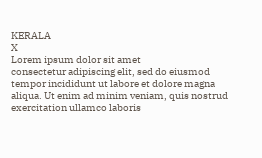KERALA
X
Lorem ipsum dolor sit amet
consectetur adipiscing elit, sed do eiusmod tempor incididunt ut labore et dolore magna aliqua. Ut enim ad minim veniam, quis nostrud exercitation ullamco laboris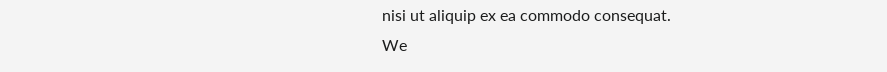nisi ut aliquip ex ea commodo consequat.
We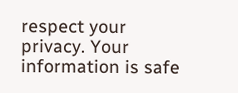respect your privacy. Your information is safe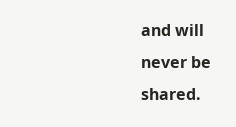and will never be shared.